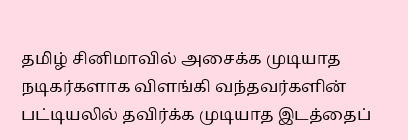தமிழ் சினிமாவில் அசைக்க முடியாத நடிகர்களாக விளங்கி வந்தவர்களின் பட்டியலில் தவிர்க்க முடியாத இடத்தைப்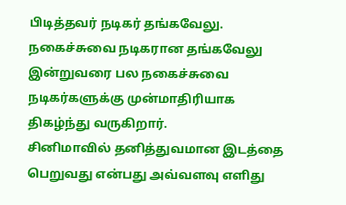பிடித்தவர் நடிகர் தங்கவேலு.
நகைச்சுவை நடிகரான தங்கவேலு இன்றுவரை பல நகைச்சுவை நடிகர்களுக்கு முன்மாதிரியாக திகழ்ந்து வருகிறார்.
சினிமாவில் தனித்துவமான இடத்தை பெறுவது என்பது அவ்வளவு எளிது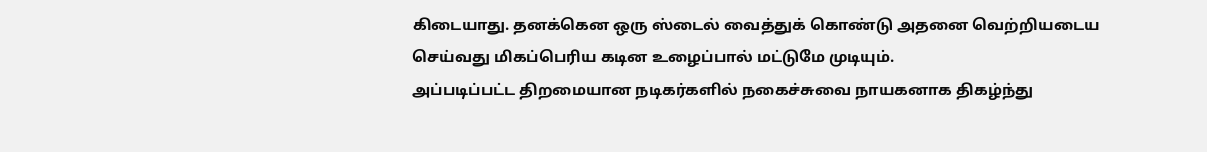கிடையாது. தனக்கென ஒரு ஸ்டைல் வைத்துக் கொண்டு அதனை வெற்றியடைய செய்வது மிகப்பெரிய கடின உழைப்பால் மட்டுமே முடியும்.
அப்படிப்பட்ட திறமையான நடிகர்களில் நகைச்சுவை நாயகனாக திகழ்ந்து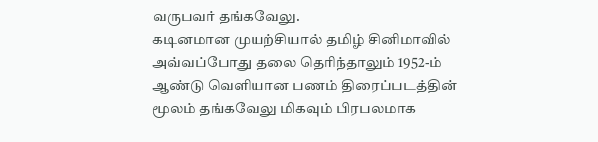வருபவர் தங்கவேலு.
கடினமான முயற்சியால் தமிழ் சினிமாவில் அவ்வப்போது தலை தெரிந்தாலும் 1952-ம் ஆண்டு வெளியான பணம் திரைப்படத்தின் மூலம் தங்கவேலு மிகவும் பிரபலமாக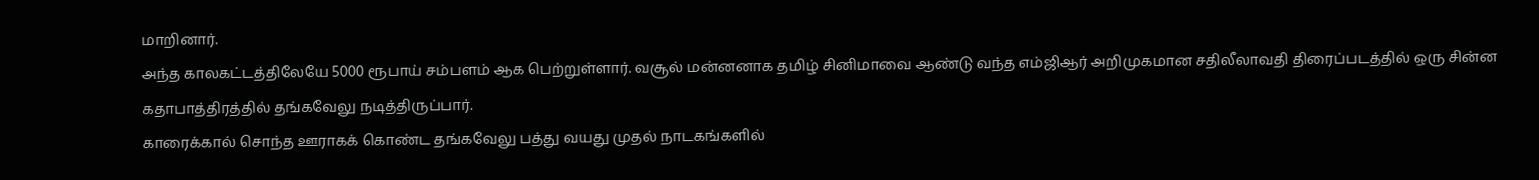மாறினார்.
அந்த காலகட்டத்திலேயே 5000 ரூபாய் சம்பளம் ஆக பெற்றுள்ளார். வசூல் மன்னனாக தமிழ் சினிமாவை ஆண்டு வந்த எம்ஜிஆர் அறிமுகமான சதிலீலாவதி திரைப்படத்தில் ஒரு சின்ன கதாபாத்திரத்தில் தங்கவேலு நடித்திருப்பார்.
காரைக்கால் சொந்த ஊராகக் கொண்ட தங்கவேலு பத்து வயது முதல் நாடகங்களில்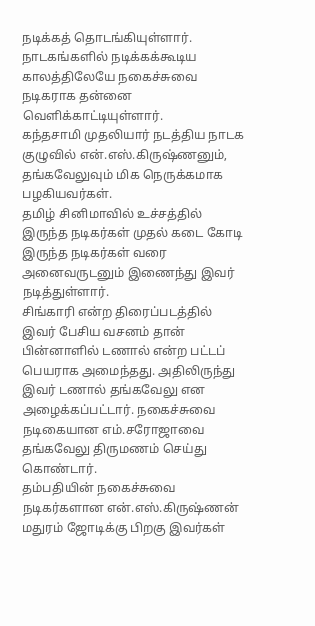நடிக்கத் தொடங்கியுள்ளார்.
நாடகங்களில் நடிக்கக்கூடிய காலத்திலேயே நகைச்சுவை நடிகராக தன்னை வெளிக்காட்டியுள்ளார்.
கந்தசாமி முதலியார் நடத்திய நாடக குழுவில் என்.எஸ்.கிருஷ்ணனும், தங்கவேலுவும் மிக நெருக்கமாக பழகியவர்கள்.
தமிழ் சினிமாவில் உச்சத்தில் இருந்த நடிகர்கள் முதல் கடை கோடி இருந்த நடிகர்கள் வரை அனைவருடனும் இணைந்து இவர் நடித்துள்ளார்.
சிங்காரி என்ற திரைப்படத்தில் இவர் பேசிய வசனம் தான் பின்னாளில் டணால் என்ற பட்டப் பெயராக அமைந்தது. அதிலிருந்து இவர் டணால் தங்கவேலு என அழைக்கப்பட்டார். நகைச்சுவை நடிகையான எம்.சரோஜாவை தங்கவேலு திருமணம் செய்து கொண்டார்.
தம்பதியின் நகைச்சுவை நடிகர்களான என்.எஸ்.கிருஷ்ணன் மதுரம் ஜோடிக்கு பிறகு இவர்கள்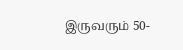இருவரும் 50-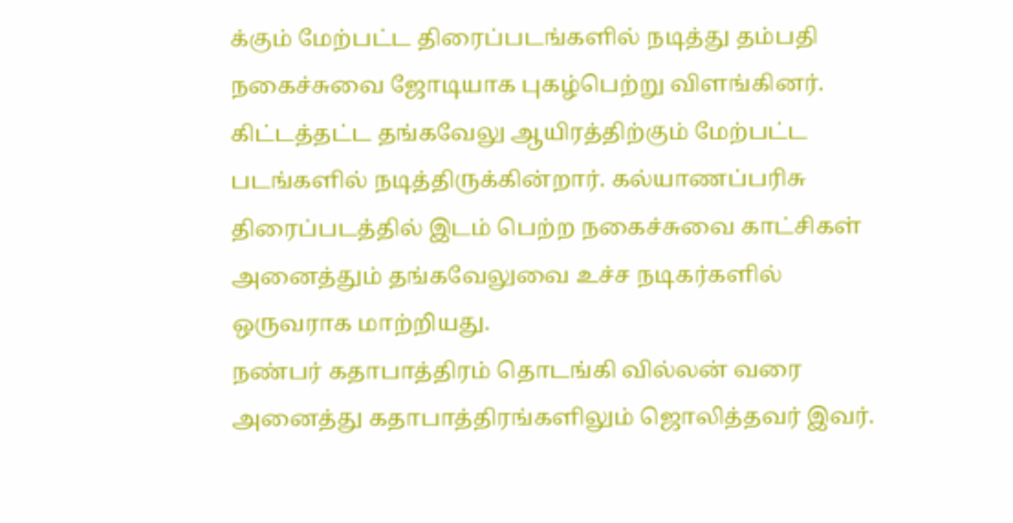க்கும் மேற்பட்ட திரைப்படங்களில் நடித்து தம்பதி நகைச்சுவை ஜோடியாக புகழ்பெற்று விளங்கினர்.
கிட்டத்தட்ட தங்கவேலு ஆயிரத்திற்கும் மேற்பட்ட படங்களில் நடித்திருக்கின்றார். கல்யாணப்பரிசு திரைப்படத்தில் இடம் பெற்ற நகைச்சுவை காட்சிகள் அனைத்தும் தங்கவேலுவை உச்ச நடிகர்களில் ஒருவராக மாற்றியது.
நண்பர் கதாபாத்திரம் தொடங்கி வில்லன் வரை அனைத்து கதாபாத்திரங்களிலும் ஜொலித்தவர் இவர்.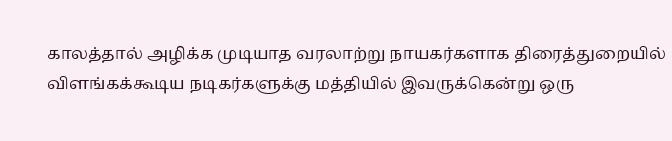காலத்தால் அழிக்க முடியாத வரலாற்று நாயகர்களாக திரைத்துறையில் விளங்கக்கூடிய நடிகர்களுக்கு மத்தியில் இவருக்கென்று ஒரு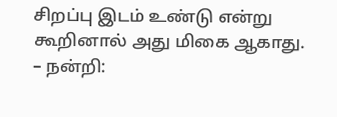சிறப்பு இடம் உண்டு என்று கூறினால் அது மிகை ஆகாது.
– நன்றி: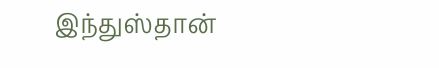இந்துஸ்தான்